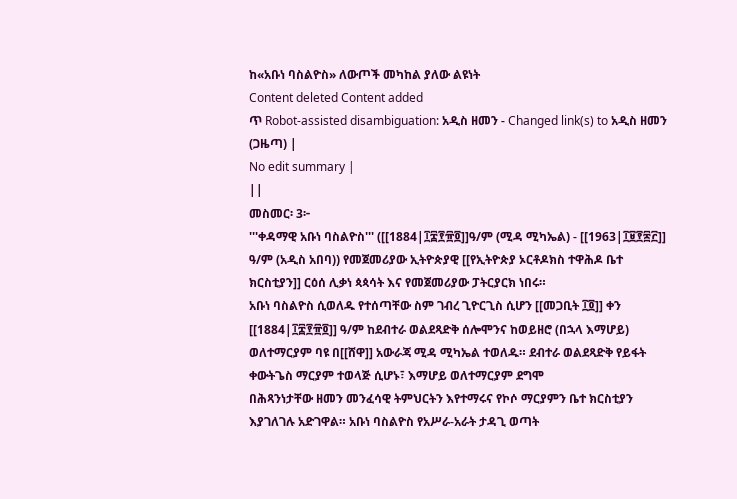ከ«አቡነ ባስልዮስ» ለውጦች መካከል ያለው ልዩነት
Content deleted Content added
ጥ Robot-assisted disambiguation: አዲስ ዘመን - Changed link(s) to አዲስ ዘመን (ጋዜጣ) |
No edit summary |
||
መስመር፡ 3፦
'''ቀዳማዊ አቡነ ባስልዮስ''' ([[1884|፲፰፻፹፬]]ዓ/ም (ሚዳ ሚካኤል) - [[1963|፲፱፻፷፫]] ዓ/ም (አዲስ አበባ)) የመጀመሪያው ኢትዮጵያዊ [[የኢትዮጵያ ኦርቶዶክስ ተዋሕዶ ቤተ ክርስቲያን]] ርዕሰ ሊቃነ ጳጳሳት እና የመጀመሪያው ፓትርያርክ ነበሩ።
አቡነ ባስልዮስ ሲወለዱ የተሰጣቸው ስም ገብረ ጊዮርጊስ ሲሆን [[መጋቢት ፲፬]] ቀን [[1884|፲፰፻፹፬]] ዓ/ም ከደብተራ ወልደጻድቅ ሰሎሞንና ከወይዘሮ (በኋላ እማሆይ) ወለተማርያም ባዩ በ[[ሸዋ]] አውራጃ ሚዳ ሚካኤል ተወለዱ። ደብተራ ወልደጻድቅ የይፋት ቀውትጌስ ማርያም ተወላጅ ሲሆኑ፣ እማሆይ ወለተማርያም ደግሞ
በሕጻንነታቸው ዘመን መንፈሳዊ ትምህርትን እየተማሩና የኮሶ ማርያምን ቤተ ክርስቲያን እያገለገሉ አድገዋል። አቡነ ባስልዮስ የአሥራ-አራት ታዳጊ ወጣት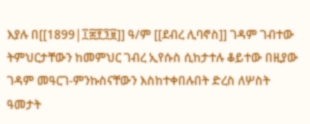እያሉ በ[[1899|፲፰፻፺፱]] ዓ/ም [[ደብረ ሊባኖስ]] ገዳም ገብተው ትምህርታቸውን ከመምህር ገብረ ኢየሱስ ሲከታተሉ ቆይተው በዚያው ገዳም መዓርገ-ምንኩስናቸውን እስከተቀበሉበት ድረስ ለሦስት ዓመታት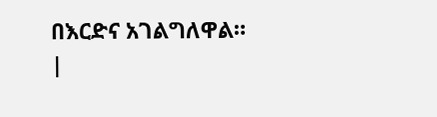በእርድና አገልግለዋል።
|